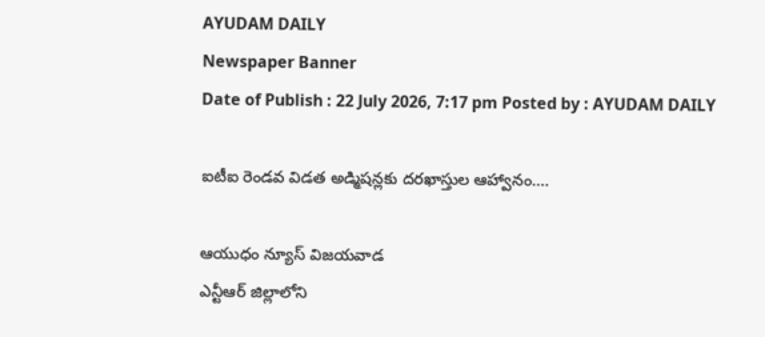AYUDAM DAILY
Newspaper Banner
Date of Publish : 22 July 2026, 7:17 pm Posted by : AYUDAM DAILY

ఐటీఐ రెండవ విడత అడ్మిషన్లకు దరఖాస్తుల ఆహ్వానం….

ఆయుధం న్యూస్ విజ‌య‌వాడ‌
ఎన్టీఆర్ జిల్లాలోని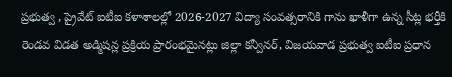ప్రభుత్వ , ప్రైవేట్ ఐటీఐ కళాశాలల్లో 2026-2027 విద్యా సంవత్సరానికి గాను ఖాళీగా ఉన్న సీట్ల భర్తీకి రెండవ విడత అడ్మిషన్ల ప్రక్రియ ప్రారంభమైనట్లు జిల్లా కన్వీనర్, విజయవాడ ప్రభుత్వ ఐటీఐ ప్రధాన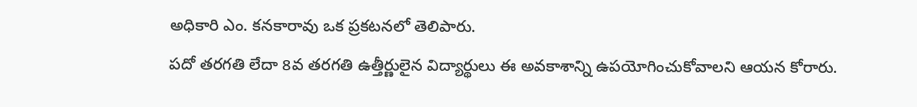అధికారి ఎం. కనకారావు ఒక ప్రకటనలో తెలిపారు.
పదో తరగతి లేదా 8వ తరగతి ఉత్తీర్ణులైన విద్యార్థులు ఈ అవకాశాన్ని ఉపయోగించుకోవాలని ఆయన కోరారు.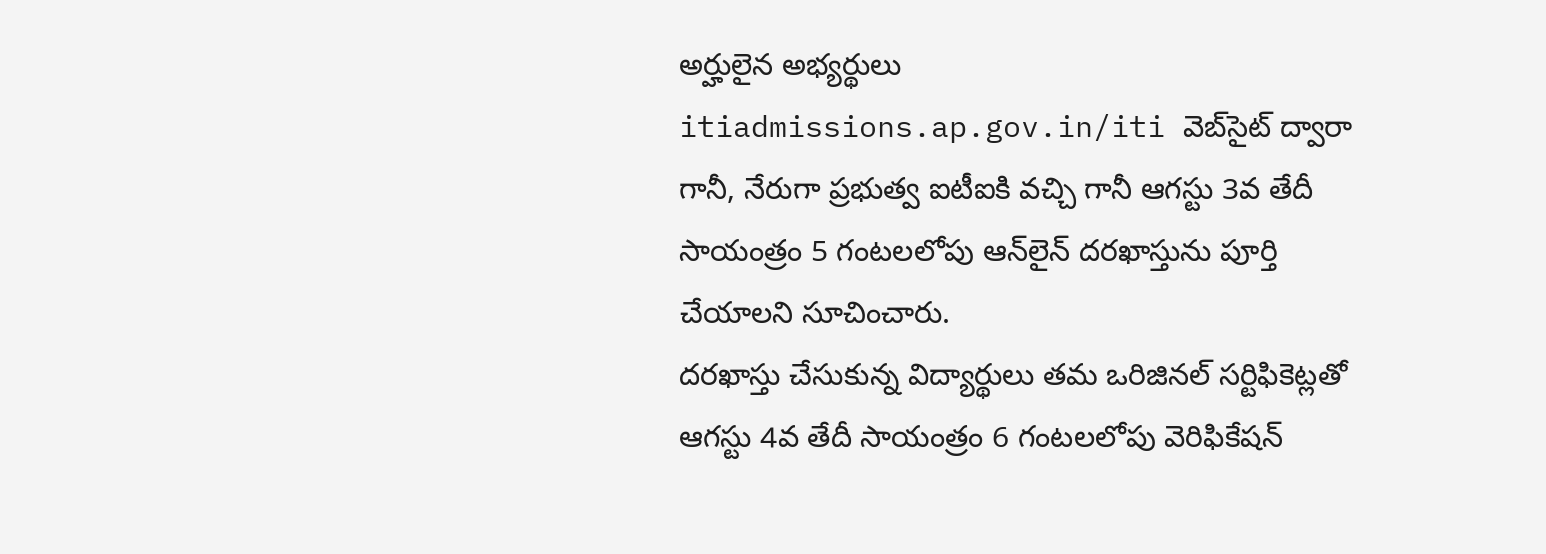అర్హులైన అభ్యర్థులు itiadmissions.ap.gov.in/iti వెబ్‌సైట్ ద్వారా గానీ, నేరుగా ప్రభుత్వ ఐటీఐకి వచ్చి గానీ ఆగస్టు 3వ తేదీ సాయంత్రం 5 గంటలలోపు ఆన్‌లైన్ దరఖాస్తును పూర్తి చేయాలని సూచించారు.
దరఖాస్తు చేసుకున్న విద్యార్థులు తమ ఒరిజినల్ సర్టిఫికెట్లతో ఆగస్టు 4వ తేదీ సాయంత్రం 6 గంటలలోపు వెరిఫికేషన్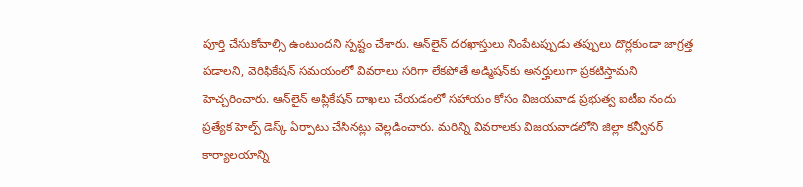పూర్తి చేసుకోవాల్సి ఉంటుందని స్పష్టం చేశారు. ఆన్‌లైన్ దరఖాస్తులు నింపేటప్పుడు తప్పులు దొర్లకుండా జాగ్రత్త పడాలని, వెరిఫికేషన్ సమయంలో వివరాలు సరిగా లేకపోతే అడ్మిషన్‌కు అనర్హులుగా ప్రకటిస్తామని హెచ్చరించారు. ఆన్‌లైన్ అప్లికేషన్ దాఖలు చేయడంలో సహాయం కోసం విజయవాడ ప్రభుత్వ ఐటీఐ నందు ప్రత్యేక హెల్ప్ డెస్క్ ఏర్పాటు చేసినట్లు వెల్లడించారు. మరిన్ని వివరాలకు విజయవాడలోని జిల్లా కన్వీనర్ కార్యాలయాన్ని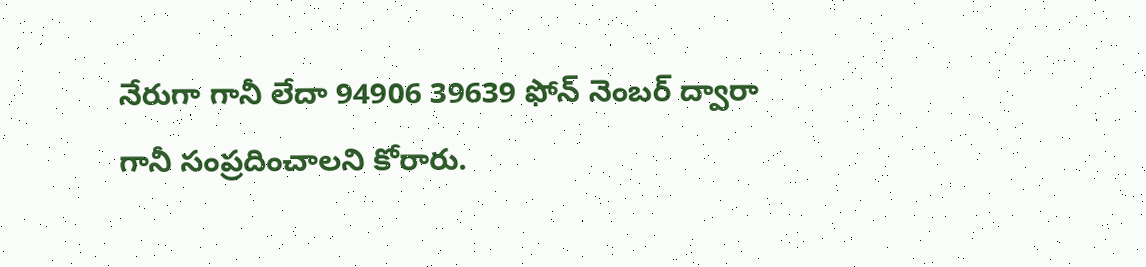నేరుగా గానీ లేదా 94906 39639 ఫోన్ నెంబర్ ద్వారా గానీ సంప్రదించాలని కోరారు.